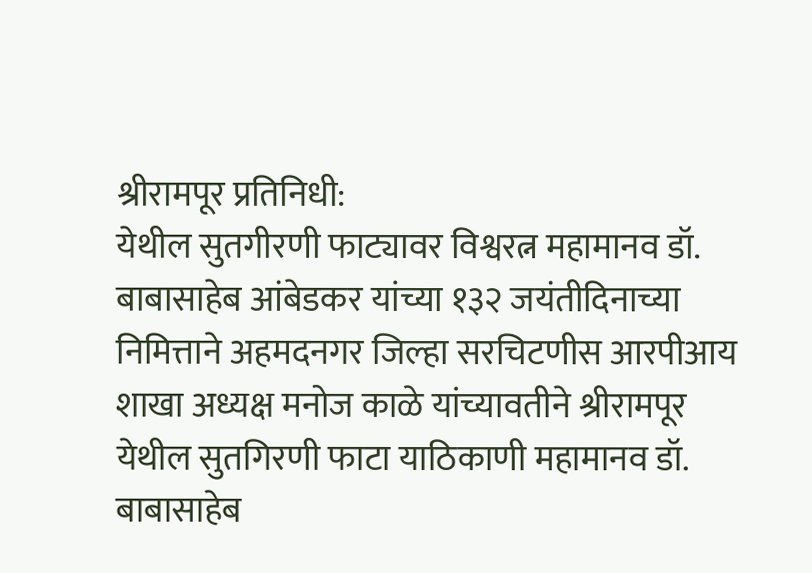श्रीरामपूर प्रतिनिधी:
येथील सुतगीरणी फाट्यावर विश्वरत्न महामानव डॉ. बाबासाहेब आंबेडकर यांच्या १३२ जयंतीदिनाच्या निमित्ताने अहमदनगर जिल्हा सरचिटणीस आरपीआय शाखा अध्यक्ष मनोज काळे यांच्यावतीने श्रीरामपूर येथील सुतगिरणी फाटा याठिकाणी महामानव डॉ. बाबासाहेब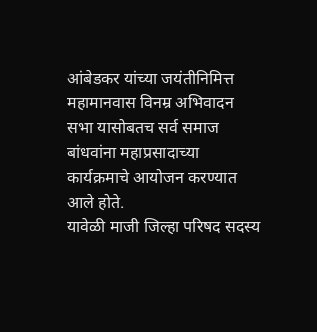आंबेडकर यांच्या जयंतीनिमित्त महामानवास विनम्र अभिवादन सभा यासोबतच सर्व समाज बांधवांना महाप्रसादाच्या कार्यक्रमाचे आयोजन करण्यात आले होते.
यावेळी माजी जिल्हा परिषद सदस्य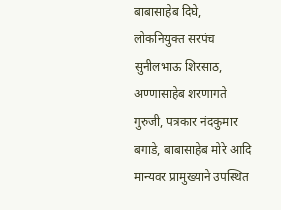बाबासाहेब दिघे, लोकनियुक्त सरपंच सुनीलभाऊ शिरसाठ, अण्णासाहेब शरणागते गुरुजी, पत्रकार नंदकुमार बगाडे, बाबासाहेब मोरे आदि मान्यवर प्रामुख्याने उपस्थित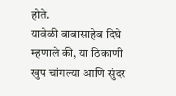होते.
यावेळी बाबासाहेब दिघे म्हणाले की, या ठिकाणी खुप चांगल्या आणि सुंदर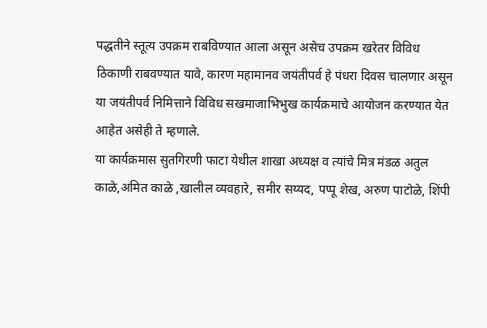पद्धतीने स्तूत्य उपक्रम राबविण्यात आला असून असेच उपक्रम खरेतर विविध ठिकाणी राबवण्यात यावे, कारण महामानव जयंतीपर्व हे पंधरा दिवस चालणार असून या जयंतीपर्व निमित्ताने विविध सखमाजाभिभुख कार्यक्रमाचे आयोजन करण्यात येत आहेत असेही ते म्हणाले.
या कार्यक्रमास सुतगिरणी फाटा येथील शाखा अध्यक्ष व त्यांचे मित्र मंडळ अतुल काळे,अमित काळे ,खालील व्यवहारे, समीर सय्यद, पप्पू शेख, अरुण पाटोळे, शिंपी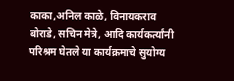काका,अनिल काळे, विनायकराव बोराडे, सचिन मेत्रे, आदि कार्यकर्त्यांनी परिश्रम घेतले या कार्यक्रमाचे सुयोग्य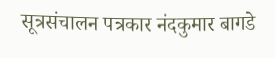सूत्रसंचालन पत्रकार नंदकुमार बागडे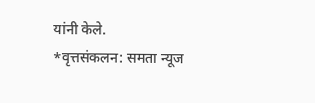यांनी केले.
*वृत्तसंकलन: समता न्यूज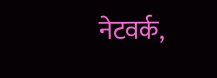नेटवर्क,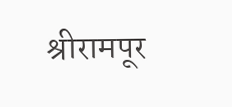श्रीरामपूर